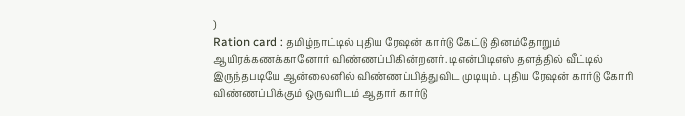)
Ration card : தமிழ்நாட்டில் புதிய ரேஷன் கார்டு கேட்டு தினம்தோறும் ஆயிரக்கணக்கானோர் விண்ணப்பிகின்றனர். டிஎன்பிடிஎஸ் தளத்தில் வீட்டில் இருந்தபடியே ஆன்லைனில் விண்ணப்பித்துவிட முடியும். புதிய ரேஷன் கார்டு கோரி விண்ணப்பிக்கும் ஒருவரிடம் ஆதார் கார்டு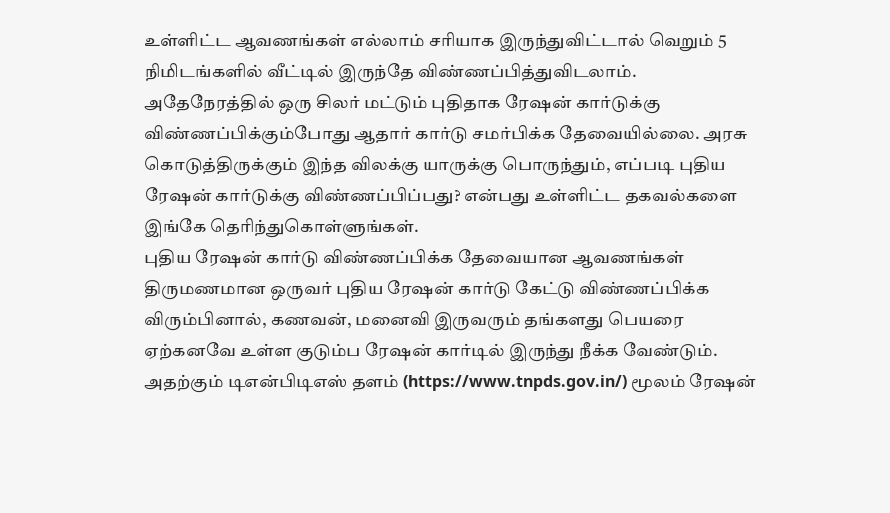உள்ளிட்ட ஆவணங்கள் எல்லாம் சரியாக இருந்துவிட்டால் வெறும் 5 நிமிடங்களில் வீட்டில் இருந்தே விண்ணப்பித்துவிடலாம். அதேநேரத்தில் ஒரு சிலர் மட்டும் புதிதாக ரேஷன் கார்டுக்கு விண்ணப்பிக்கும்போது ஆதார் கார்டு சமர்பிக்க தேவையில்லை. அரசு கொடுத்திருக்கும் இந்த விலக்கு யாருக்கு பொருந்தும், எப்படி புதிய ரேஷன் கார்டுக்கு விண்ணப்பிப்பது? என்பது உள்ளிட்ட தகவல்களை இங்கே தெரிந்துகொள்ளுங்கள்.
புதிய ரேஷன் கார்டு விண்ணப்பிக்க தேவையான ஆவணங்கள்
திருமணமான ஒருவர் புதிய ரேஷன் கார்டு கேட்டு விண்ணப்பிக்க விரும்பினால், கணவன், மனைவி இருவரும் தங்களது பெயரை ஏற்கனவே உள்ள குடும்ப ரேஷன் கார்டில் இருந்து நீக்க வேண்டும். அதற்கும் டிஎன்பிடிஎஸ் தளம் (https://www.tnpds.gov.in/) மூலம் ரேஷன்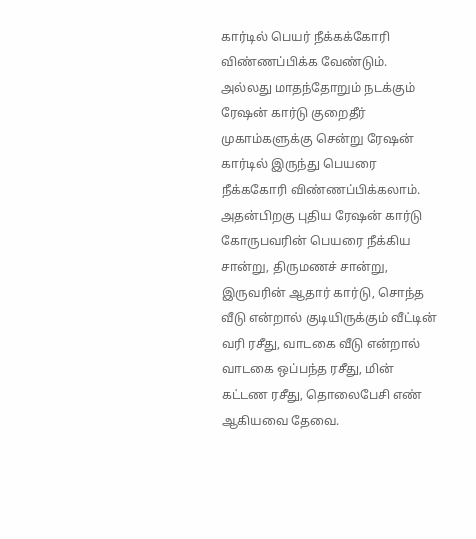கார்டில் பெயர் நீக்கக்கோரி விண்ணப்பிக்க வேண்டும். அல்லது மாதந்தோறும் நடக்கும் ரேஷன் கார்டு குறைதீர் முகாம்களுக்கு சென்று ரேஷன் கார்டில் இருந்து பெயரை நீக்ககோரி விண்ணப்பிக்கலாம். அதன்பிறகு புதிய ரேஷன் கார்டு கோருபவரின் பெயரை நீக்கிய சான்று, திருமணச் சான்று, இருவரின் ஆதார் கார்டு, சொந்த வீடு என்றால் குடியிருக்கும் வீட்டின் வரி ரசீது, வாடகை வீடு என்றால் வாடகை ஒப்பந்த ரசீது, மின் கட்டண ரசீது, தொலைபேசி எண் ஆகியவை தேவை.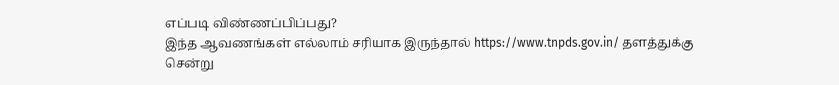எப்படி விண்ணப்பிப்பது?
இந்த ஆவணங்கள் எல்லாம் சரியாக இருந்தால் https://www.tnpds.gov.in/ தளத்துக்கு சென்று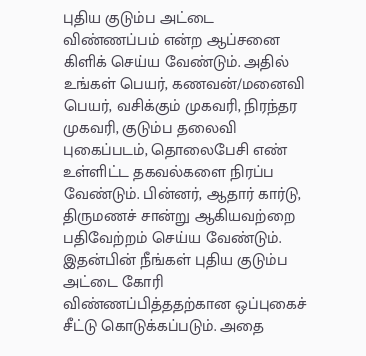புதிய குடும்ப அட்டை விண்ணப்பம் என்ற ஆப்சனை கிளிக் செய்ய வேண்டும். அதில் உங்கள் பெயர், கணவன்/மனைவி பெயர், வசிக்கும் முகவரி, நிரந்தர முகவரி, குடும்ப தலைவி புகைப்படம், தொலைபேசி எண் உள்ளிட்ட தகவல்களை நிரப்ப வேண்டும். பின்னர், ஆதார் கார்டு, திருமணச் சான்று ஆகியவற்றை பதிவேற்றம் செய்ய வேண்டும். இதன்பின் நீங்கள் புதிய குடும்ப அட்டை கோரி விண்ணப்பித்ததற்கான ஒப்புகைச் சீட்டு கொடுக்கப்படும். அதை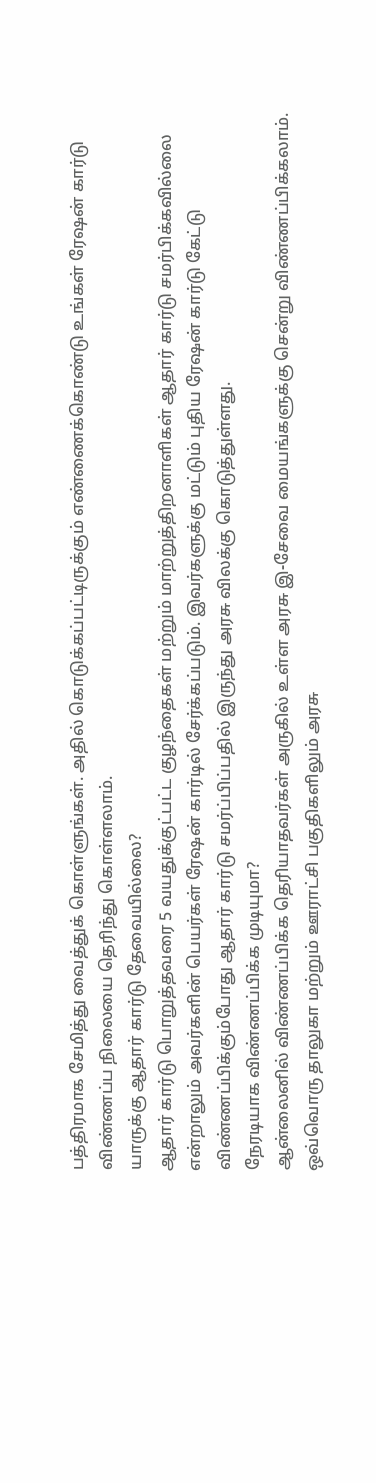பத்திரமாக சேமித்து வைத்துக் கொள்ளுங்கள். அதில் கொடுக்கப்பட்டிருக்கும் எண்ணைக்கொண்டு உங்கள் ரேஷன் கார்டு விண்ணப்ப நிலையை தெரிந்து கொள்ளலாம்.
யாருக்கு ஆதார் கார்டு தேவையில்லை?
ஆதார் கார்டு பொறுத்தவரை 5 வயதுக்குட்பட்ட குழந்தைகள் மற்றும் மாற்றுத்திறனாளிகள் ஆதார் கார்டு சமர்பிக்கவில்லை என்றாலும் அவர்களின் பெயர்கள் ரேஷன் கார்டில் சேர்க்கப்படும். இவர்களுக்கு மட்டும் புதிய ரேஷன் கார்டு கேட்டு விண்ணப்பிக்கும்போது ஆதார் கார்டு சமர்ப்பிப்பதில் இருந்து அரசு விலக்கு கொடுத்துள்ளது.
நேரடியாக விண்ணப்பிக்க முடியுமா?
ஆன்லைனில் விண்ணப்பிக்க தெரியாதவர்கள் அருகில் உள்ள அரசு இ-சேவை மையங்களுக்கு சென்று விண்ணப்பிக்கலாம். ஒவ்வொரு தாலுகா மற்றும் ஊராட்சி பகுதிகளிலும் அரசு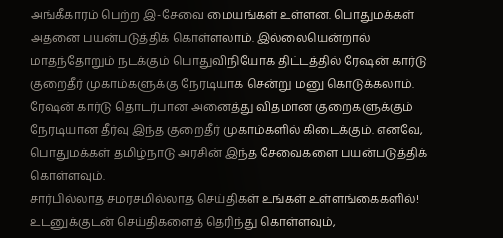அங்கீகாரம் பெற்ற இ-சேவை மையங்கள் உள்ளன. பொதுமக்கள் அதனை பயன்படுத்திக் கொள்ளலாம். இல்லையென்றால் மாதந்தோறும் நடக்கும் பொதுவிநியோக திட்டத்தில் ரேஷன் கார்டு குறைதீர் முகாம்களுக்கு நேரடியாக சென்று மனு கொடுக்கலாம். ரேஷன் கார்டு தொடர்பான அனைத்து விதமான குறைகளுக்கும் நேரடியான தீர்வு இந்த குறைதீர் முகாம்களில் கிடைக்கும். எனவே, பொதுமக்கள் தமிழ்நாடு அரசின் இந்த சேவைகளை பயன்படுத்திக் கொள்ளவும்.
சார்பில்லாத சமரசமில்லாத செய்திகள் உங்கள் உள்ளங்கைகளில்!
உடனுக்குடன் செய்திகளைத் தெரிந்து கொள்ளவும்,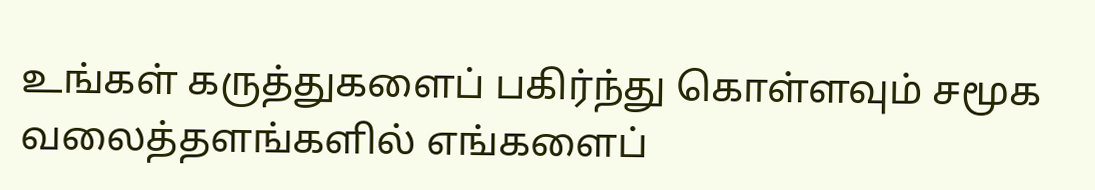உங்கள் கருத்துகளைப் பகிர்ந்து கொள்ளவும் சமூக வலைத்தளங்களில் எங்களைப்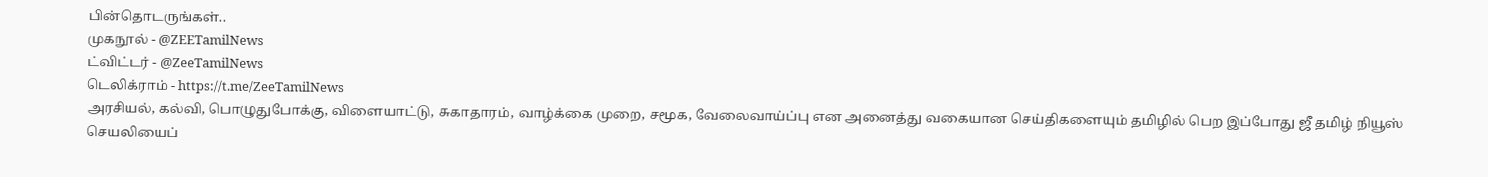பின்தொடருங்கள்..
முகநூல் - @ZEETamilNews
ட்விட்டர் - @ZeeTamilNews
டெலிக்ராம் - https://t.me/ZeeTamilNews
அரசியல், கல்வி, பொழுதுபோக்கு, விளையாட்டு, சுகாதாரம், வாழ்க்கை முறை, சமூக, வேலைவாய்ப்பு என அனைத்து வகையான செய்திகளையும் தமிழில் பெற இப்போது ஜீ தமிழ் நியூஸ் செயலியைப்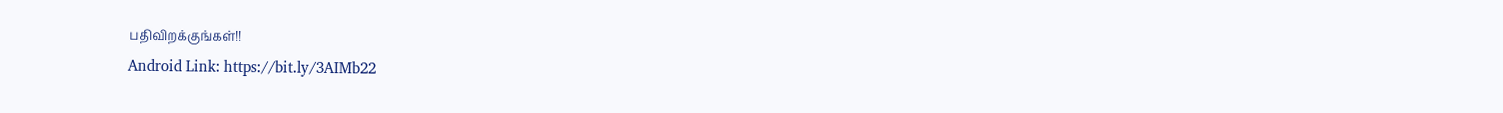பதிவிறக்குங்கள்!!
Android Link: https://bit.ly/3AIMb22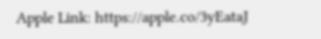Apple Link: https://apple.co/3yEataJ